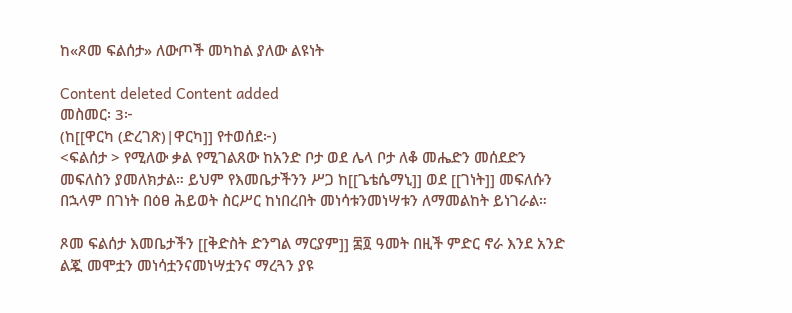ከ«ጾመ ፍልሰታ» ለውጦች መካከል ያለው ልዩነት

Content deleted Content added
መስመር፡ 3፦
(ከ[[ዋርካ (ድረገጽ)|ዋርካ]] የተወሰደ፦)
<ፍልሰታ > የሚለው ቃል የሚገልጸው ከአንድ ቦታ ወደ ሌላ ቦታ ለቆ መሔድን መሰደድን መፍለስን ያመለክታል። ይህም የእመቤታችንን ሥጋ ከ[[ጌቴሴማኒ]] ወደ [[ገነት]] መፍለሱን በኋላም በገነት በዕፀ ሕይወት ስርሥር ከነበረበት መነሳቱንመነሣቱን ለማመልከት ይነገራል።

ጾመ ፍልሰታ እመቤታችን [[ቅድስት ድንግል ማርያም]] ፷፬ ዓመት በዚች ምድር ኖራ እንደ አንድ ልጇ መሞቷን መነሳቷንናመነሣቷንና ማረጓን ያዩ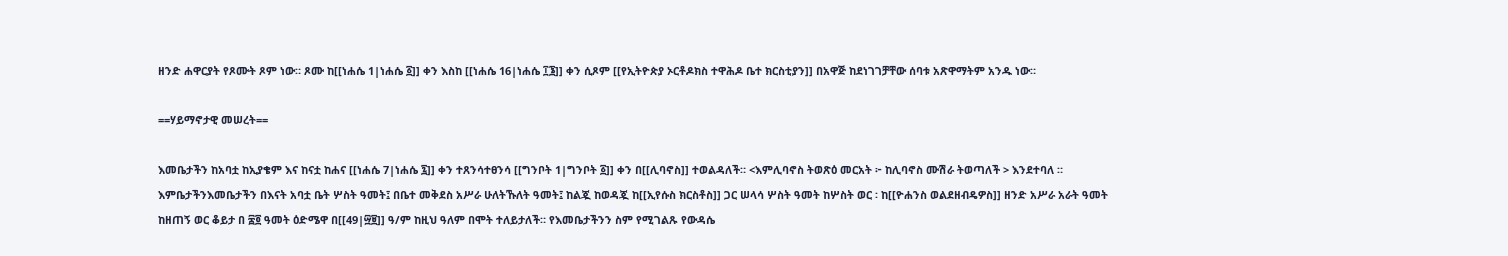ዘንድ ሐዋርያት የጾሙት ጾም ነው። ጾሙ ከ[[ነሐሴ 1|ነሐሴ ፩]] ቀን እስከ [[ነሐሴ 16|ነሐሴ ፲፮]] ቀን ሲጾም [[የኢትዮጵያ ኦርቶዶክስ ተዋሕዶ ቤተ ክርስቲያን]] በአዋጅ ከደነገገቻቸው ሰባቱ አጽዋማትም አንዱ ነው።

==ሃይማኖታዊ መሠረት==

እመቤታችን ከአባቷ ከኢያቄም እና ከናቷ ከሐና [[ነሐሴ 7|ነሐሴ ፯]] ቀን ተጸንሳተፀንሳ [[ግንቦት 1|ግንቦት ፩]] ቀን በ[[ሊባኖስ]] ተወልዳለች። <እምሊባኖስ ትወጽዕ መርአት ፦ ከሊባኖስ ሙሽራ ትወጣለች > እንደተባለ ። እምቤታችንእመቤታችን በእናት አባቷ ቤት ሦስት ዓመት፤ በቤተ መቅደስ አሥራ ሁለትኹለት ዓመት፤ ከልጇ ከወዳጇ ከ[[ኢየሱስ ክርስቶስ]] ጋር ሠላሳ ሦስት ዓመት ከሦስት ወር ፡ ከ[[ዮሐንስ ወልደዘብዴዎስ]] ዘንድ አሥራ አራት ዓመት ከዘጠኝ ወር ቆይታ በ ፷፬ ዓመት ዕድሜዋ በ[[49|፵፱]] ዓ/ም ከዚህ ዓለም በሞት ተለይታለች። የእመቤታችንን ስም የሚገልጹ የውዳሴ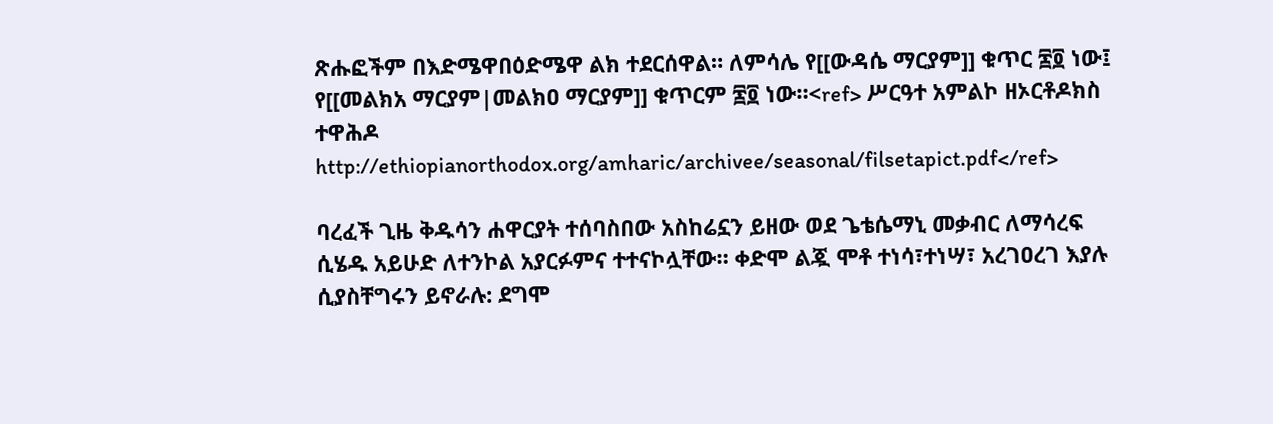ጽሑፎችም በእድሜዋበዕድሜዋ ልክ ተደርሰዋል። ለምሳሌ የ[[ውዳሴ ማርያም]] ቁጥር ፷፬ ነው፤ የ[[መልክአ ማርያም|መልክዐ ማርያም]] ቁጥርም ፷፬ ነው።<ref> ሥርዓተ አምልኮ ዘኦርቶዶክስ ተዋሕዶ http://ethiopianorthodox.org/amharic/archivee/seasonal/filsetapict.pdf</ref>

ባረፈች ጊዜ ቅዱሳን ሐዋርያት ተሰባስበው አስከሬኗን ይዘው ወደ ጌቴሴማኒ መቃብር ለማሳረፍ ሲሄዱ አይሁድ ለተንኮል አያርፉምና ተተናኮሏቸው። ቀድሞ ልጇ ሞቶ ተነሳ፣ተነሣ፣ አረገዐረገ እያሉ ሲያስቸግሩን ይኖራሉ: ደግሞ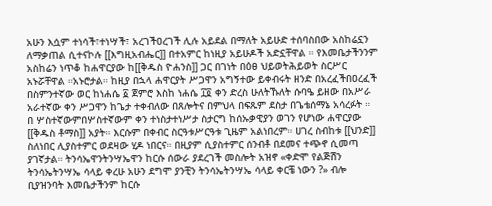አሁን እሷም ተነሳች፣ተነሣች፣ አረገችዐረገች ሊሉ አይደል በማለት አይሁድ ተሰባስበው አስከሬኗን ለማቃጠል ሲተናኮሉ [[እግዚአብሔር]] በተአምር ከነዚያ አይሁዶች አድኗቸዋል ። የእመቤታችንንም አስከሬን ነጥቆ ከሐዋርያው ከ[[ቅዱስ ዮሐንስ]] ጋር በገነት በዕፀ ህይወትሕይወት ስርሥር አኑሯቸዋል ።አኑሮታል። ከዚያ በኋላ ሐዋርያት ሥጋዋን አግኝተው ይቀብሩት ዘንድ በአረፈችበዐረፈች በስምንተኛው ወር ከነሐሴ ፩ ጀምሮ እስከ ነሐሴ ፲፬ ቀን ድረስ ሁለትኹለት ሱባዔ ይዘው በአሥራ አራተኛው ቀን ሥጋዋን ከጌታ ተቀብለው በጸሎትና በምህላ በፍጹም ደስታ በጌቴሰማኔ አሳረፉት ። በ ሦስተኛውምበሦስተኛውም ቀን ተነስታተነሥታ ስታርግ ከሰኡቃዊያን ወገን የሆነው ሐዋርያው [[ቅዱስ ቶማስ]] አያት። እርሱም በቀብር ስርዓቱሥርዓቱ ጊዜም አልነበረም። ሀገረ ስብከቱ [[ህንድ]] ስለነበር ሊያስተምር ወደዛው ሂዶ ነበርና። በዚያም ሲያስተምር ሰንብቶ በደመና ተጭኖ ሲመጣ ያገኛታል። ትንሳኤዋንትንሣኤዋን ከርሱ ሰውራ ያደረገች መስሎት አዝኖ «ቀድሞ የልጅሽን ትንሳኤትንሣኤ ሳላይ ቀረሁ አሁን ደግሞ ያንቺን ትንሳኤትንሣኤ ሳላይ ቀርቼ ነውን ?» ብሎ ቢያዝንባት እመቤታችንም ከርሱ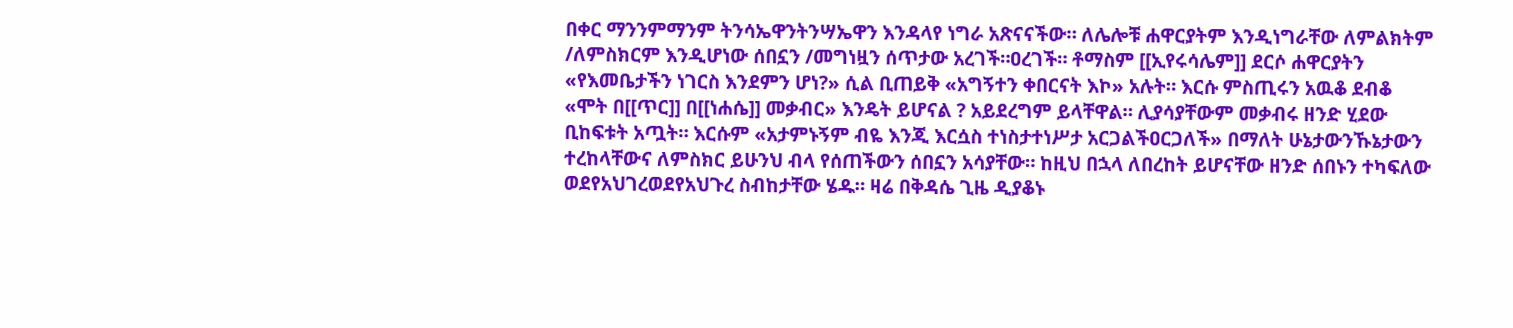በቀር ማንንምማንም ትንሳኤዋንትንሣኤዋን እንዳላየ ነግራ አጽናናችው። ለሌሎቹ ሐዋርያትም እንዲነግራቸው ለምልክትም /ለምስክርም እንዲሆነው ሰበኗን /መግነዟን ሰጥታው አረገች።ዐረገች። ቶማስም [[ኢየሩሳሌም]] ደርሶ ሐዋርያትን «የእመቤታችን ነገርስ እንደምን ሆነ?» ሲል ቢጠይቅ «አግኝተን ቀበርናት እኮ» አሉት። እርሱ ምስጢሩን አዉቆ ደብቆ «ሞት በ[[ጥር]] በ[[ነሐሴ]] መቃብር» እንዴት ይሆናል ? አይደረግም ይላቸዋል። ሊያሳያቸውም መቃብሩ ዘንድ ሂደው ቢከፍቱት አጧት። እርሱም «አታምኑኝም ብዬ እንጂ እርሷስ ተነስታተነሥታ አርጋልችዐርጋለች» በማለት ሁኔታውንኹኔታውን ተረከላቸውና ለምስክር ይሁንህ ብላ የሰጠችውን ሰበኗን አሳያቸው። ከዚህ በኋላ ለበረከት ይሆናቸው ዘንድ ሰበኑን ተካፍለው ወደየአህገረወደየአህጉረ ስብከታቸው ሄዱ። ዛሬ በቅዳሴ ጊዜ ዲያቆኑ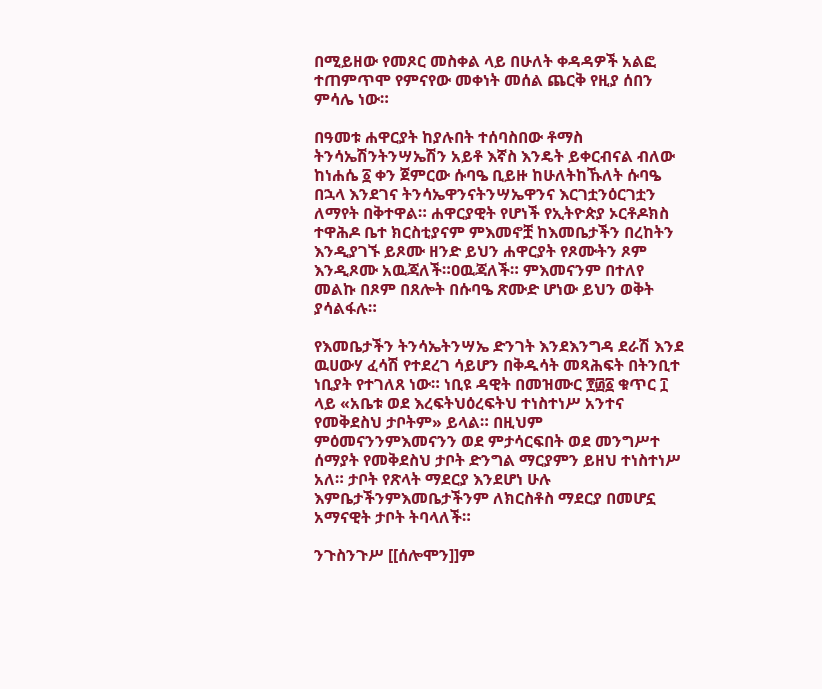በሚይዘው የመጾር መስቀል ላይ በሁለት ቀዳዳዎች አልፎ ተጠምጥሞ የምናየው መቀነት መሰል ጨርቅ የዚያ ሰበን ምሳሌ ነው።

በዓመቱ ሐዋርያት ከያሉበት ተሰባስበው ቶማስ ትንሳኤሽንትንሣኤሽን አይቶ እኛስ እንዴት ይቀርብናል ብለው ከነሐሴ ፩ ቀን ጀምርው ሱባዔ ቢይዙ ከሁለትከኹለት ሱባዔ በኋላ እንደገና ትንሳኤዋንናትንሣኤዋንና እርገቷንዕርገቷን ለማየት በቅተዋል። ሐዋርያዊት የሆነች የኢትዮጵያ ኦርቶዶክስ ተዋሕዶ ቤተ ክርስቲያናም ምእመኖቿ ከእመቤታችን በረከትን እንዲያገኙ ይጾሙ ዘንድ ይህን ሐዋርያት የጾሙትን ጾም እንዲጾሙ አዉጃለች።ዐዉጃለች። ምእመናንም በተለየ መልኩ በጾም በጸሎት በሱባዔ ጽሙድ ሆነው ይህን ወቅት ያሳልፋሉ።

የእመቤታችን ትንሳኤትንሣኤ ድንገት እንደእንግዳ ደራሽ እንደ ዉሀውሃ ፈሳሽ የተደረገ ሳይሆን በቅዱሳት መጻሕፍት በትንቢተ ነቢያት የተገለጸ ነው። ነቢዩ ዳዊት በመዝሙር ፻፴፩ ቁጥር ፲ ላይ «አቤቱ ወደ እረፍትህዕረፍትህ ተነስተነሥ አንተና የመቅደስህ ታቦትም» ይላል። በዚህም ምዕመናንንምእመናንን ወደ ምታሳርፍበት ወደ መንግሥተ ሰማያት የመቅደስህ ታቦት ድንግል ማርያምን ይዘህ ተነስተነሥ አለ። ታቦት የጽላት ማደርያ እንደሆነ ሁሉ እምቤታችንምእመቤታችንም ለክርስቶስ ማደርያ በመሆኗ አማናዊት ታቦት ትባላለች።

ንጉስንጉሥ [[ሰሎሞን]]ም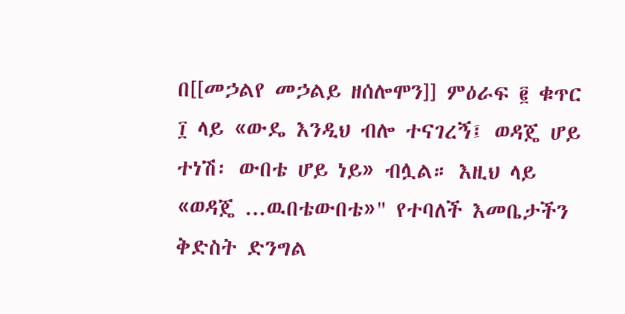በ[[መኃልየ መኃልይ ዘሰሎሞን]] ምዕራፍ ፪ ቁጥር ፲ ላይ «ውዴ እንዲህ ብሎ ተናገረኝ፤ ወዳጄ ሆይ ተነሽ፡ ውበቴ ሆይ ነይ» ብሏል። እዚህ ላይ «ወዳጄ ...ዉበቴውበቴ»" የተባለች እመቤታችን ቅድስት ድንግል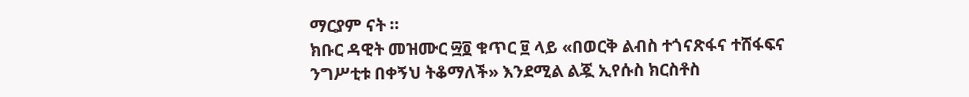ማርያም ናት ።
ክቡር ዳዊት መዝሙር ፵፬ ቁጥር ፱ ላይ «በወርቅ ልብስ ተጎናጽፋና ተሸፋፍና ንግሥቲቱ በቀኝህ ትቆማለች» እንደሚል ልጇ ኢየሱስ ክርስቶስ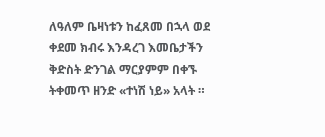ለዓለም ቤዛነቱን ከፈጸመ በኋላ ወደ ቀደመ ክብሩ እንዳረገ እመቤታችን ቅድስት ድንገል ማርያምም በቀኙ ትቀመጥ ዘንድ «ተነሽ ነይ» አላት ።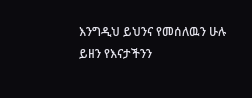እንግዲህ ይህንና የመሰለዉን ሁሉ ይዘን የእናታችንን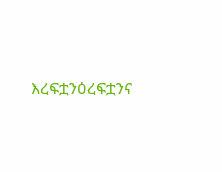እረፍቷንዕረፍቷንና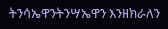ትንሳኤዋንትንሣኤዋን እንዘክራለን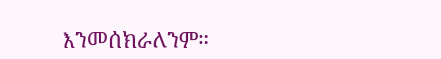እንመሰክራለንም።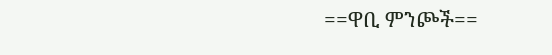==ዋቢ ምንጮች==